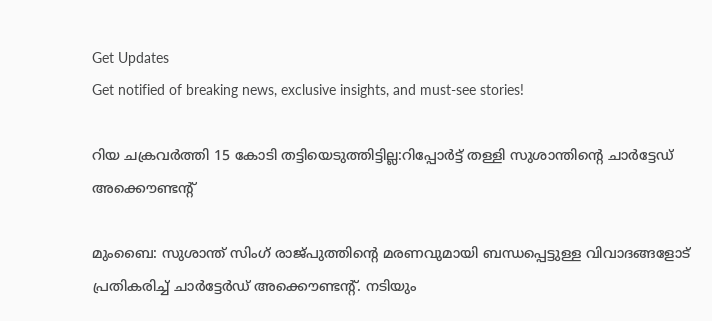Get Updates
Get notified of breaking news, exclusive insights, and must-see stories!

റിയ ചക്രവർത്തി 15 കോടി തട്ടിയെടുത്തിട്ടില്ല:റിപ്പോർട്ട് തള്ളി സുശാന്തിന്റെ ചാർട്ടേഡ് അക്കൌണ്ടന്റ്

മുംബൈ: സുശാന്ത് സിംഗ് രാജ്പുത്തിന്റെ മരണവുമായി ബന്ധപ്പെട്ടുള്ള വിവാദങ്ങളോട് പ്രതികരിച്ച് ചാർട്ടേർഡ് അക്കൌണ്ടന്റ്. നടിയും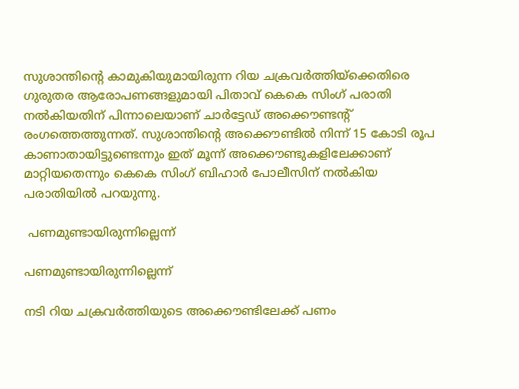സുശാന്തിന്റെ കാമുകിയുമായിരുന്ന റിയ ചക്രവർത്തിയ്ക്കെതിരെ ഗുരുതര ആരോപണങ്ങളുമായി പിതാവ് കെകെ സിംഗ് പരാതി നൽകിയതിന് പിന്നാലെയാണ് ചാർട്ടേഡ് അക്കൌണ്ടന്റ് രംഗത്തെത്തുന്നത്. സുശാന്തിന്റെ അക്കൌണ്ടിൽ നിന്ന് 15 കോടി രൂപ കാണാതായിട്ടുണ്ടെന്നും ഇത് മൂന്ന് അക്കൌണ്ടുകളിലേക്കാണ് മാറ്റിയതെന്നും കെകെ സിംഗ് ബിഹാർ പോലീസിന് നൽകിയ പരാതിയിൽ പറയുന്നു.

 പണമുണ്ടായിരുന്നില്ലെന്ന്

പണമുണ്ടായിരുന്നില്ലെന്ന്

നടി റിയ ചക്രവർത്തിയുടെ അക്കൌണ്ടിലേക്ക് പണം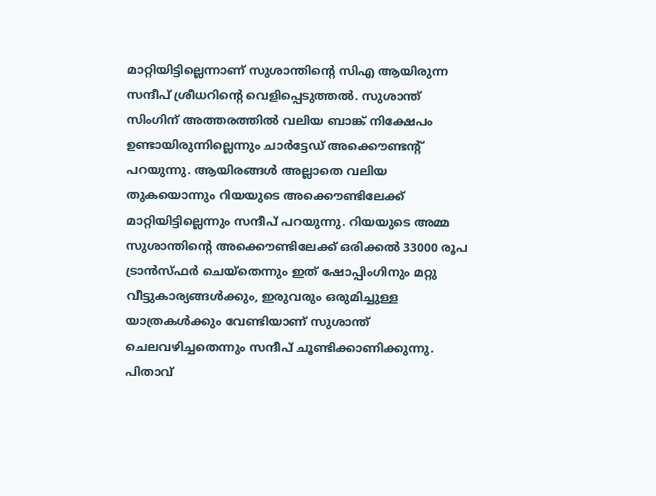മാറ്റിയിട്ടില്ലെന്നാണ് സുശാന്തിന്റെ സിഎ ആയിരുന്ന സന്ദീപ് ശ്രീധറിന്റെ വെളിപ്പെടുത്തൽ. സുശാന്ത് സിംഗിന് അത്തരത്തിൽ വലിയ ബാങ്ക് നിക്ഷേപം ഉണ്ടായിരുന്നില്ലെന്നും ചാർട്ടേഡ് അക്കൌണ്ടന്റ് പറയുന്നു. ആയിരങ്ങൾ അല്ലാതെ വലിയ തുകയൊന്നും റിയയുടെ അക്കൌണ്ടിലേക്ക് മാറ്റിയിട്ടില്ലെന്നും സന്ദീപ് പറയുന്നു. റിയയുടെ അമ്മ സുശാന്തിന്റെ അക്കൌണ്ടിലേക്ക് ഒരിക്കൽ 33000 രൂപ ട്രാൻസ്ഫർ ചെയ്തെന്നും ഇത് ഷോപ്പിംഗിനും മറ്റു വീട്ടുകാര്യങ്ങൾക്കും, ഇരുവരും ഒരുമിച്ചുള്ള യാത്രകൾക്കും വേണ്ടിയാണ് സുശാന്ത് ചെലവഴിച്ചതെന്നും സന്ദീപ് ചൂണ്ടിക്കാണിക്കുന്നു. പിതാവ്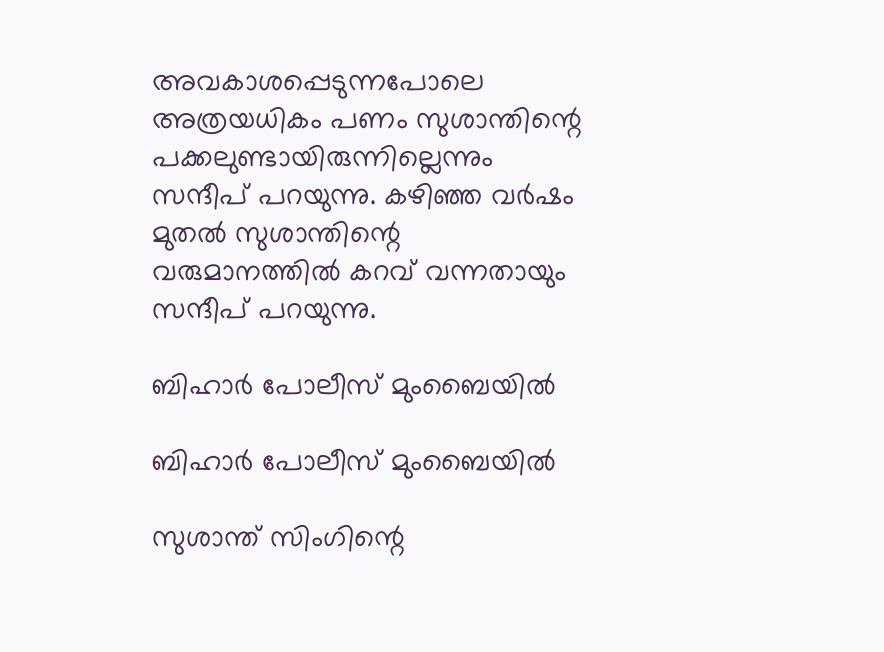അവകാശപ്പെടുന്നപോലെ അത്രയധികം പണം സുശാന്തിന്റെ പക്കലുണ്ടായിരുന്നില്ലെന്നും സന്ദീപ് പറയുന്നു. കഴിഞ്ഞ വർഷം മുതൽ സുശാന്തിന്റെ വരുമാനത്തിൽ കറവ് വന്നതായും സന്ദീപ് പറയുന്നു.

ബിഹാർ പോലീസ് മുംബൈയിൽ

ബിഹാർ പോലീസ് മുംബൈയിൽ

സുശാന്ത് സിംഗിന്റെ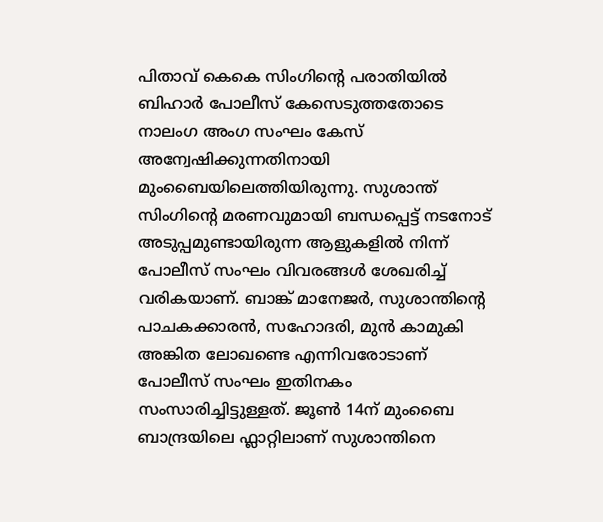പിതാവ് കെകെ സിംഗിന്റെ പരാതിയിൽ ബിഹാർ പോലീസ് കേസെടുത്തതോടെ നാലംഗ അംഗ സംഘം കേസ് അന്വേഷിക്കുന്നതിനായി മുംബൈയിലെത്തിയിരുന്നു. സുശാന്ത് സിംഗിന്റെ മരണവുമായി ബന്ധപ്പെട്ട് നടനോട് അടുപ്പമുണ്ടായിരുന്ന ആളുകളിൽ നിന്ന് പോലീസ് സംഘം വിവരങ്ങൾ ശേഖരിച്ച് വരികയാണ്. ബാങ്ക് മാനേജർ, സുശാന്തിന്റെ പാചകക്കാരൻ, സഹോദരി, മുൻ കാമുകി അങ്കിത ലോഖണ്ടെ എന്നിവരോടാണ് പോലീസ് സംഘം ഇതിനകം സംസാരിച്ചിട്ടുള്ളത്. ജൂൺ 14ന് മുംബൈ ബാന്ദ്രയിലെ ഫ്ലാറ്റിലാണ് സുശാന്തിനെ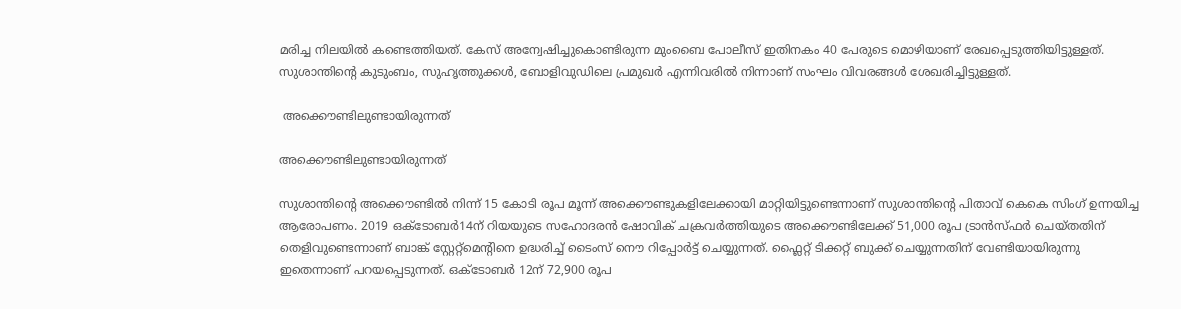മരിച്ച നിലയിൽ കണ്ടെത്തിയത്. കേസ് അന്വേഷിച്ചുകൊണ്ടിരുന്ന മുംബൈ പോലീസ് ഇതിനകം 40 പേരുടെ മൊഴിയാണ് രേഖപ്പെടുത്തിയിട്ടുള്ളത്. സുശാന്തിന്റെ കുടുംബം, സുഹൃത്തുക്കൾ, ബോളിവുഡിലെ പ്രമുഖർ എന്നിവരിൽ നിന്നാണ് സംഘം വിവരങ്ങൾ ശേഖരിച്ചിട്ടുള്ളത്.

 അക്കൌണ്ടിലുണ്ടായിരുന്നത്

അക്കൌണ്ടിലുണ്ടായിരുന്നത്

സുശാന്തിന്റെ അക്കൌണ്ടിൽ നിന്ന് 15 കോടി രൂപ മൂന്ന് അക്കൌണ്ടുകളിലേക്കായി മാറ്റിയിട്ടുണ്ടെന്നാണ് സുശാന്തിന്റെ പിതാവ് കെകെ സിംഗ് ഉന്നയിച്ച ആരോപണം. 2019 ഒക്ടോബർ14ന് റിയയുടെ സഹോദരൻ ഷോവിക് ചക്രവർത്തിയുടെ അക്കൌണ്ടിലേക്ക് 51,000 രൂപ ട്രാൻസ്ഫർ ചെയ്തതിന് തെളിവുണ്ടെന്നാണ് ബാങ്ക് സ്റ്റേറ്റ്മെന്റിനെ ഉദ്ധരിച്ച് ടൈംസ് നൌ റിപ്പോർട്ട് ചെയ്യുന്നത്. ഫ്ലൈറ്റ് ടിക്കറ്റ് ബുക്ക് ചെയ്യുന്നതിന് വേണ്ടിയായിരുന്നു ഇതെന്നാണ് പറയപ്പെടുന്നത്. ഒക്ടോബർ 12ന് 72,900 രൂപ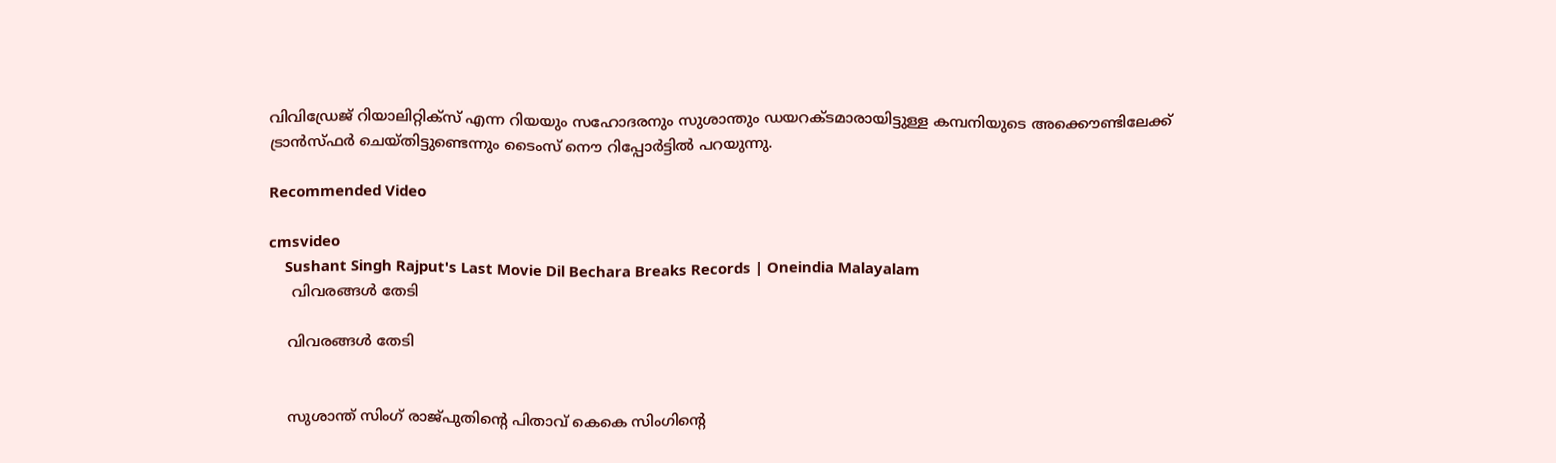വിവിഡ്രേജ് റിയാലിറ്റിക്സ് എന്ന റിയയും സഹോദരനും സുശാന്തും ഡയറക്ടമാരായിട്ടുള്ള കമ്പനിയുടെ അക്കൌണ്ടിലേക്ക് ട്രാൻസ്ഫർ ചെയ്തിട്ടുണ്ടെന്നും ടൈംസ് നൌ റിപ്പോർട്ടിൽ പറയുന്നു.

Recommended Video

cmsvideo
    Sushant Singh Rajput's Last Movie Dil Bechara Breaks Records | Oneindia Malayalam
     വിവരങ്ങൾ തേടി

    വിവരങ്ങൾ തേടി


    സുശാന്ത് സിംഗ് രാജ്പുതിന്റെ പിതാവ് കെകെ സിംഗിന്റെ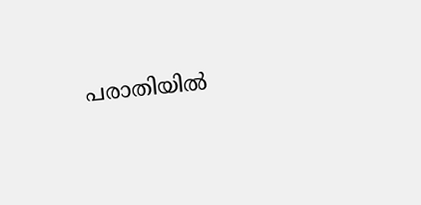പരാതിയിൽ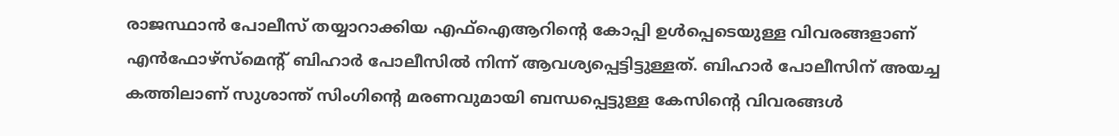രാജസ്ഥാൻ പോലീസ് തയ്യാറാക്കിയ എഫ്ഐആറിന്റെ കോപ്പി ഉൾപ്പെടെയുള്ള വിവരങ്ങളാണ് എൻഫോഴ്സ്മെന്റ് ബിഹാർ പോലീസിൽ നിന്ന് ആവശ്യപ്പെട്ടിട്ടുള്ളത്. ബിഹാർ പോലീസിന് അയച്ച കത്തിലാണ് സുശാന്ത് സിംഗിന്റെ മരണവുമായി ബന്ധപ്പെട്ടുള്ള കേസിന്റെ വിവരങ്ങൾ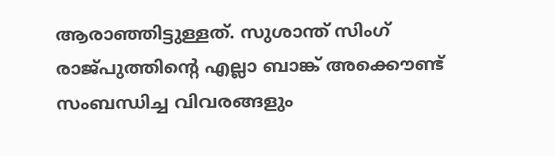ആരാഞ്ഞിട്ടുള്ളത്. സുശാന്ത് സിംഗ് രാജ്പുത്തിന്റെ എല്ലാ ബാങ്ക് അക്കൌണ്ട് സംബന്ധിച്ച വിവരങ്ങളും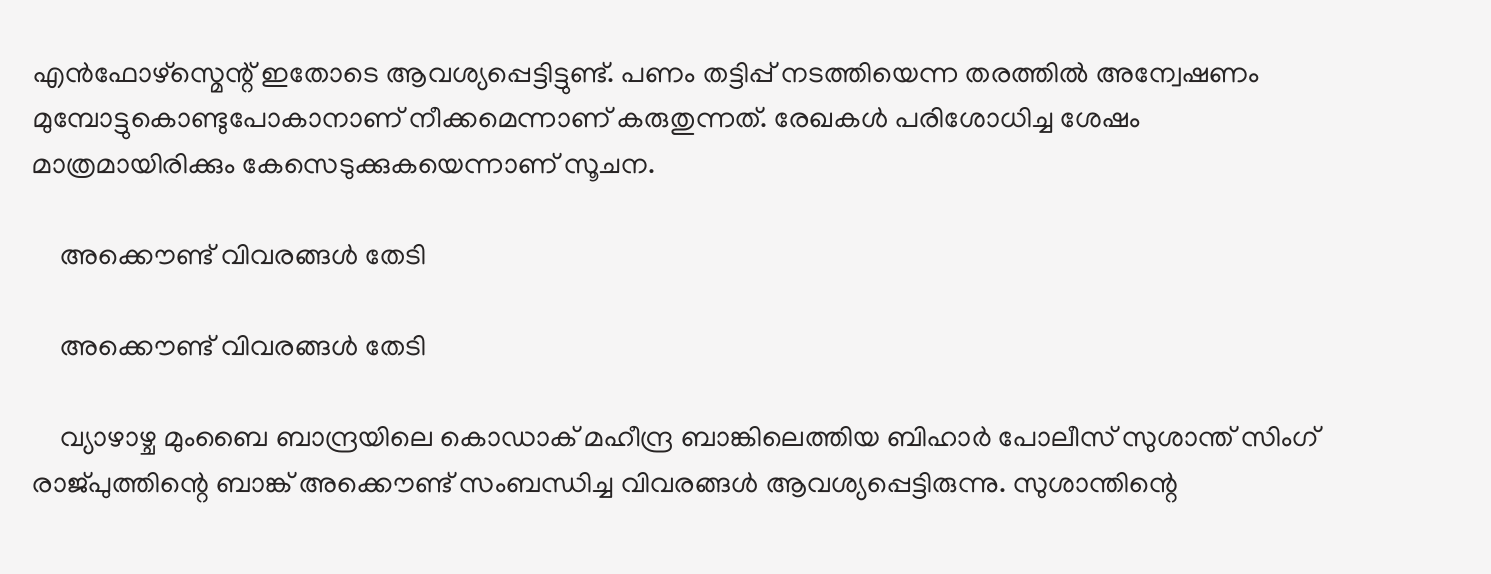എൻഫോഴ്സ്മെന്റ് ഇതോടെ ആവശ്യപ്പെട്ടിട്ടുണ്ട്. പണം തട്ടിപ്പ് നടത്തിയെന്ന തരത്തിൽ അന്വേഷണം മുമ്പോട്ടുകൊണ്ടുപോകാനാണ് നീക്കമെന്നാണ് കരുതുന്നത്. രേഖകൾ പരിശോധിച്ച ശേഷം മാത്രമായിരിക്കും കേസെടുക്കുകയെന്നാണ് സൂചന.

    അക്കൌണ്ട് വിവരങ്ങൾ തേടി

    അക്കൌണ്ട് വിവരങ്ങൾ തേടി

    വ്യാഴാഴ്ച മുംബൈ ബാന്ദ്രയിലെ കൊഡാക് മഹീന്ദ്ര ബാങ്കിലെത്തിയ ബിഹാർ പോലീസ് സുശാന്ത് സിംഗ് രാജ്പുത്തിന്റെ ബാങ്ക് അക്കൌണ്ട് സംബന്ധിച്ച വിവരങ്ങൾ ആവശ്യപ്പെട്ടിരുന്നു. സുശാന്തിന്റെ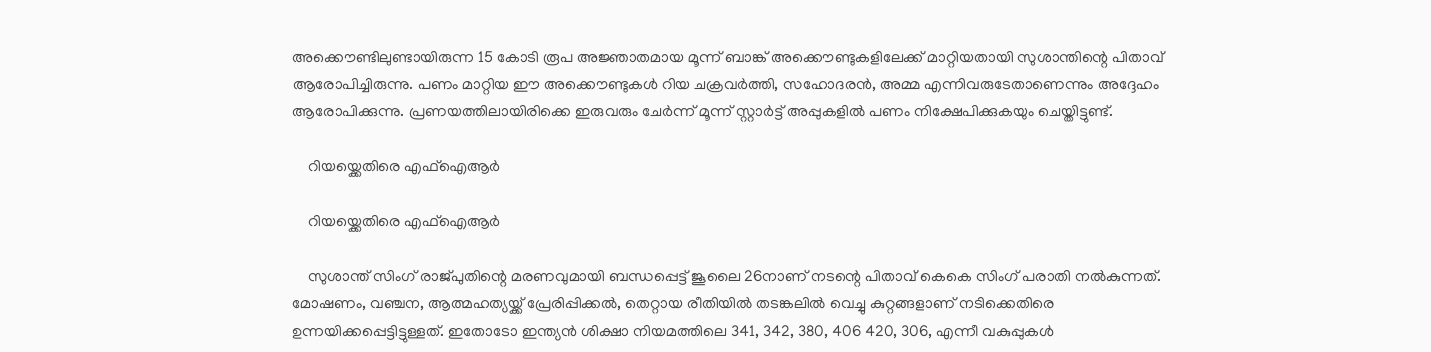അക്കൌണ്ടിലുണ്ടായിരുന്ന 15 കോടി രൂപ അജ്ഞാതമായ മൂന്ന് ബാങ്ക് അക്കൌണ്ടുകളിലേക്ക് മാറ്റിയതായി സുശാന്തിന്റെ പിതാവ് ആരോപിച്ചിരുന്നു. പണം മാറ്റിയ ഈ അക്കൌണ്ടുകൾ റിയ ചക്രവർത്തി, സഹോദരൻ, അമ്മ എന്നിവരുടേതാണെന്നും അദ്ദേഹം ആരോപിക്കുന്നു. പ്രണയത്തിലായിരിക്കെ ഇരുവരും ചേർന്ന് മൂന്ന് സ്റ്റാർട്ട് അപ്പുകളിൽ പണം നിക്ഷേപിക്കുകയും ചെയ്തിട്ടുണ്ട്.

    റിയയ്ക്കെതിരെ എഫ്ഐആർ

    റിയയ്ക്കെതിരെ എഫ്ഐആർ

    സുശാന്ത് സിംഗ് രാജ്പുതിന്റെ മരണവുമായി ബന്ധപ്പെട്ട് ജൂലൈ 26നാണ് നടന്റെ പിതാവ് കെകെ സിംഗ് പരാതി നൽകുന്നത്. മോഷണം, വഞ്ചന, ആത്മഹത്യയ്ക്ക് പ്രേരിപ്പിക്കൽ, തെറ്റായ രീതിയിൽ തടങ്കലിൽ വെച്ചു കുറ്റങ്ങളാണ് നടിക്കെതിരെ ഉന്നയിക്കപ്പെട്ടിട്ടുള്ളത്. ഇതോടോ ഇന്ത്യൻ ശിക്ഷാ നിയമത്തിലെ 341, 342, 380, 406 420, 306, എന്നീ വകുപ്പുകൾ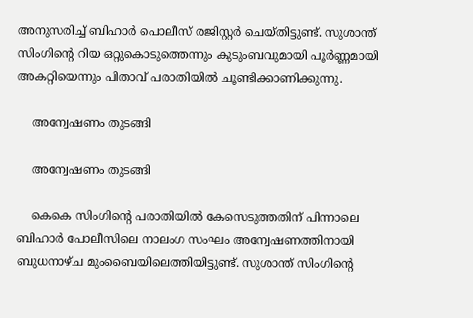അനുസരിച്ച് ബിഹാർ പൊലീസ് രജിസ്റ്റർ ചെയ്തിട്ടുണ്ട്. സുശാന്ത് സിംഗിന്റെ റിയ ഒറ്റുകൊടുത്തെന്നും കുടുംബവുമായി പൂർണ്ണമായി അകറ്റിയെന്നും പിതാവ് പരാതിയിൽ ചൂണ്ടിക്കാണിക്കുന്നു.

    അന്വേഷണം തുടങ്ങി

    അന്വേഷണം തുടങ്ങി

    കെകെ സിംഗിന്റെ പരാതിയിൽ കേസെടുത്തതിന് പിന്നാലെ ബിഹാർ പോലീസിലെ നാലംഗ സംഘം അന്വേഷണത്തിനായി ബുധനാഴ്ച മുംബൈയിലെത്തിയിട്ടുണ്ട്. സുശാന്ത് സിംഗിന്റെ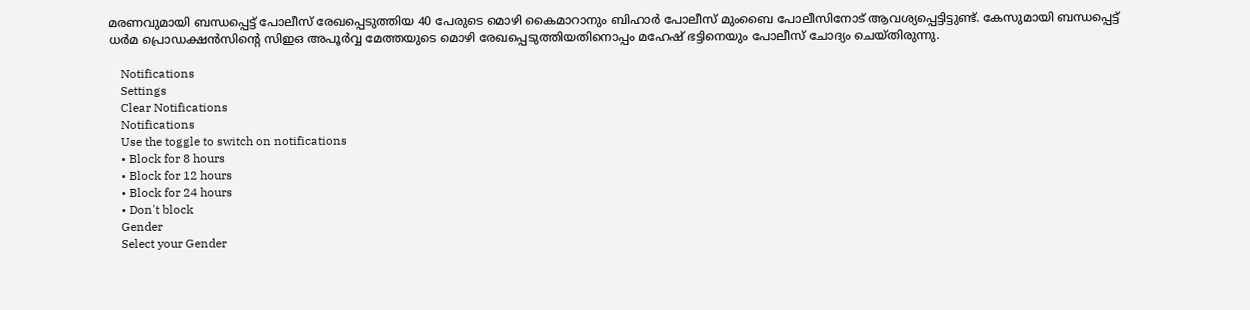മരണവുമായി ബന്ധപ്പെട്ട് പോലീസ് രേഖപ്പെടുത്തിയ 40 പേരുടെ മൊഴി കൈമാറാനും ബിഹാർ പോലീസ് മുംബൈ പോലീസിനോട് ആവശ്യപ്പെട്ടിട്ടുണ്ട്. കേസുമായി ബന്ധപ്പെട്ട് ധർമ പ്രൊഡക്ഷൻസിന്റെ സിഇഒ അപൂർവ്വ മേത്തയുടെ മൊഴി രേഖപ്പെടുത്തിയതിനൊപ്പം മഹേഷ് ഭട്ടിനെയും പോലീസ് ചോദ്യം ചെയ്തിരുന്നു.

    Notifications
    Settings
    Clear Notifications
    Notifications
    Use the toggle to switch on notifications
    • Block for 8 hours
    • Block for 12 hours
    • Block for 24 hours
    • Don't block
    Gender
    Select your Gender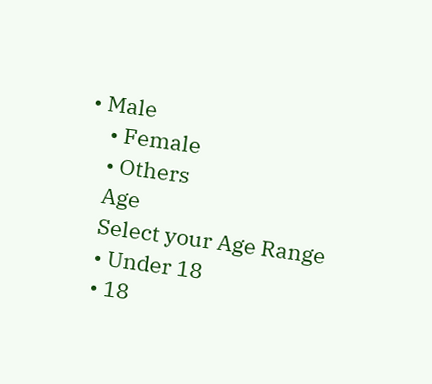• Male
    • Female
    • Others
    Age
    Select your Age Range
    • Under 18
    • 18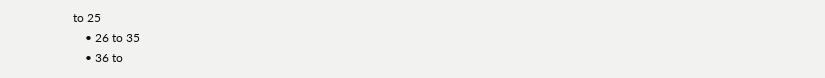to 25
    • 26 to 35
    • 36 to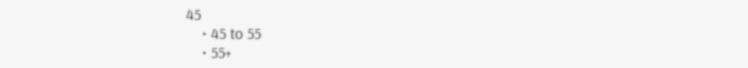45
    • 45 to 55
    • 55+